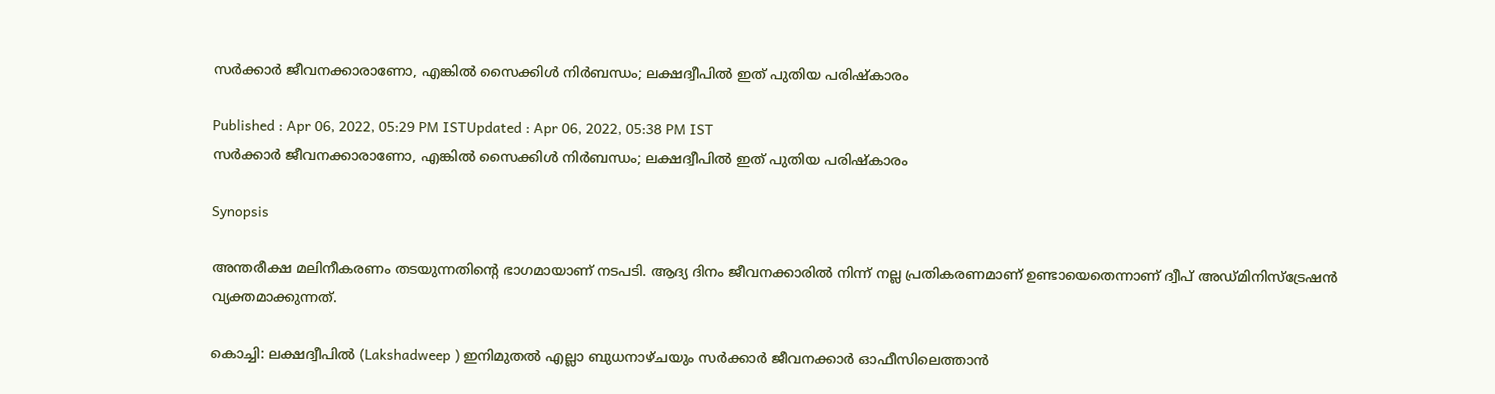സർക്കാർ ജീവനക്കാരാണോ, എങ്കിൽ സൈക്കിൾ നി‍ര്‍ബന്ധം; ലക്ഷദ്വീപിൽ ഇത് പുതിയ പരിഷ്കാരം

Published : Apr 06, 2022, 05:29 PM ISTUpdated : Apr 06, 2022, 05:38 PM IST
സർക്കാർ ജീവനക്കാരാണോ, എങ്കിൽ സൈക്കിൾ നി‍ര്‍ബന്ധം; ലക്ഷദ്വീപിൽ ഇത് പുതിയ പരിഷ്കാരം

Synopsis

അന്തരീക്ഷ മലിനീകരണം തടയുന്നതിന്‍റെ ഭാഗമായാണ് നടപടി. ആദ്യ ദിനം ജീവനക്കാരിൽ നിന്ന് നല്ല പ്രതികരണമാണ് ഉണ്ടായെതെന്നാണ് ദ്വീപ് അഡ്മിനിസ്ട്രേഷൻ വ്യക്തമാക്കുന്നത്.

കൊച്ചി: ലക്ഷദ്വീപിൽ (Lakshadweep ) ഇനിമുതൽ എല്ലാ ബുധനാഴ്ചയും സർക്കാർ ജീവനക്കാർ ഓഫീസിലെത്താൻ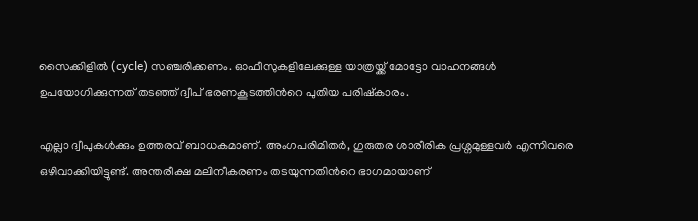സൈക്കിളിൽ (cycle) സ‌ഞ്ചരിക്കണം. ഓഫീസുകളിലേക്കുള്ള യാത്രയ്ക്ക് മോട്ടോ വാഹനങ്ങൾ ഉപയോഗിക്കുന്നത് തടഞ്ഞ് ദ്വീപ് ഭരണകൂടത്തിന്‍റെ പുതിയ പരിഷ്കാരം.

എല്ലാ ദ്വീപുകൾക്കും ഉത്തരവ് ബാധകമാണ്. അംഗപരിമിതർ, ഗുരുതര ശാരീരിക പ്രശ്നമുള്ളവർ എന്നിവരെ ഒഴിവാക്കിയിട്ടുണ്ട്. അന്തരീക്ഷ മലിനീകരണം തടയുന്നതിന്‍റെ ഭാഗമായാണ്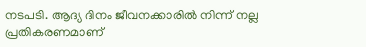നടപടി. ആദ്യ ദിനം ജീവനക്കാരിൽ നിന്ന് നല്ല പ്രതികരണമാണ്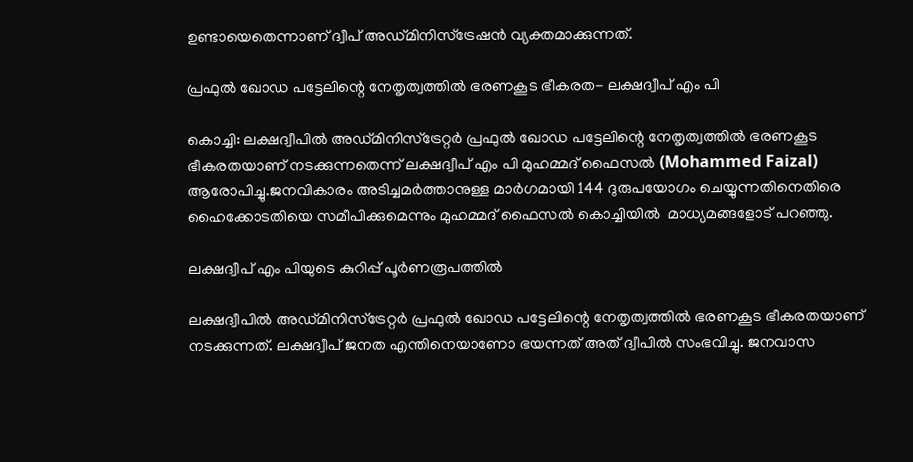ഉണ്ടായെതെന്നാണ് ദ്വീപ് അഡ്മിനിസ്ട്രേഷൻ വ്യക്തമാക്കുന്നത്.

പ്രഫുൽ ഖോഡ പട്ടേലിന്റെ നേതൃത്വത്തിൽ ഭരണകൂട ഭീകരത- ലക്ഷദ്വീപ് എം പി

കൊച്ചി: ലക്ഷദ്വീപിൽ അഡ്മിനിസ്ട്രേറ്റർ പ്രഫുൽ ഖോഡ പട്ടേലിന്റെ നേതൃത്വത്തിൽ ഭരണകൂട ഭീകരതയാണ് നടക്കുന്നതെന്ന് ലക്ഷദ്വീപ് എം പി മുഹമ്മദ് ഫൈസൽ (Mohammed Faizal) ആരോപിച്ചു.ജനവികാരം അടിച്ചമർത്താനുള്ള മാർഗമായി 144 ദുരുപയോഗം ചെയ്യുന്നതിനെതിരെ ഹൈക്കോടതിയെ സമീപിക്കുമെന്നും മുഹമ്മദ് ഫൈസൽ കൊച്ചിയിൽ  മാധ്യമങ്ങളോട് പറഞ്ഞു.

ലക്ഷദ്വീപ് എം പിയുടെ കുറിപ്പ് പൂർണരൂപത്തിൽ

ലക്ഷദ്വീപിൽ അഡ്മിനിസ്ട്രേറ്റർ പ്രഫുൽ ഖോഡ പട്ടേലിന്റെ നേതൃത്വത്തിൽ ഭരണകൂട ഭീകരതയാണ് നടക്കുന്നത്. ലക്ഷദ്വീപ് ജനത എന്തിനെയാണോ ഭയന്നത് അത് ദ്വീപിൽ സംഭവിച്ചു. ജനവാസ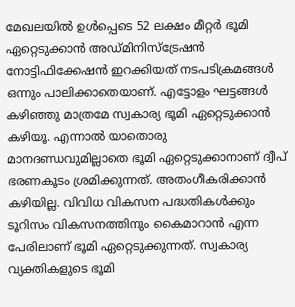മേഖലയിൽ ഉൾപ്പെടെ 52 ലക്ഷം മീറ്റർ ഭൂമി ഏറ്റെടുക്കാൻ അഡ്മിനിസ്ട്രേഷൻ നോട്ടിഫിക്കേഷൻ ഇറക്കിയത് നടപടിക്രമങ്ങൾ ഒന്നും പാലിക്കാതെയാണ്. എട്ടോളം ഘട്ടങ്ങൾ കഴിഞ്ഞു മാത്രമേ സ്വകാര്യ ഭൂമി ഏറ്റെടുക്കാൻ കഴിയൂ. എന്നാൽ യാതൊരു  മാനദണ്ഡവുമില്ലാതെ ഭൂമി ഏറ്റെടുക്കാനാണ് ദ്വീപ് ഭരണകൂടം ശ്രമിക്കുന്നത്. അതംഗീകരിക്കാൻ കഴിയില്ല. വിവിധ വികസന പദ്ധതികൾക്കും ടൂറിസം വികസനത്തിനും കൈമാറാൻ എന്ന പേരിലാണ് ഭൂമി ഏറ്റെടുക്കുന്നത്. സ്വകാര്യ വ്യക്തികളുടെ ഭൂമി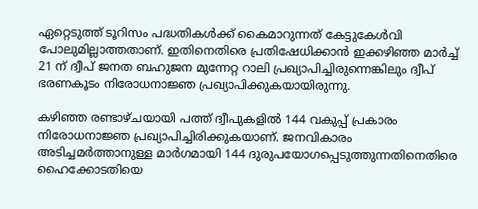ഏറ്റെടുത്ത് ടൂറിസം പദ്ധതികൾക്ക് കൈമാറുന്നത് കേട്ടുകേൾവി പോലുമില്ലാത്തതാണ്. ഇതിനെതിരെ പ്രതിഷേധിക്കാൻ ഇക്കഴിഞ്ഞ മാർച്ച് 21 ന് ദ്വീപ് ജനത ബഹുജന മുന്നേറ്റ റാലി പ്രഖ്യാപിച്ചിരുന്നെങ്കിലും ദ്വീപ് ഭരണകൂടം നിരോധനാജ്ഞ പ്രഖ്യാപിക്കുകയായിരുന്നു.

കഴിഞ്ഞ രണ്ടാഴ്ചയായി പത്ത് ദ്വീപുകളിൽ 144 വകുപ്പ് പ്രകാരം നിരോധനാജ്ഞ പ്രഖ്യാപിച്ചിരിക്കുകയാണ്. ജനവികാരം അടിച്ചമർത്താനുള്ള മാർഗമായി 144 ദുരുപയോഗപ്പെടുത്തുന്നതിനെതിരെ ഹൈക്കോടതിയെ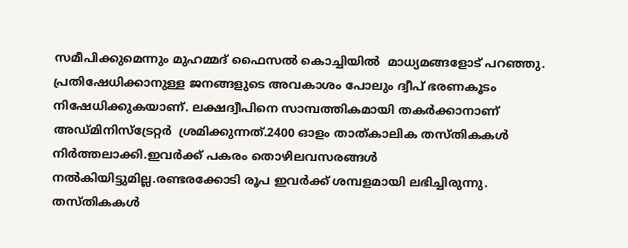സമീപിക്കുമെന്നും മുഹമ്മദ് ഫൈസൽ കൊച്ചിയിൽ  മാധ്യമങ്ങളോട് പറഞ്ഞു. പ്രതിഷേധിക്കാനുള്ള ജനങ്ങളുടെ അവകാശം പോലും ദ്വീപ് ഭരണകൂടം നിഷേധിക്കുകയാണ്. ലക്ഷദ്വീപിനെ സാമ്പത്തികമായി തകർക്കാനാണ് അഡ്മിനിസ്‌ട്രേറ്റർ  ശ്രമിക്കുന്നത്.2400 ഓളം താത്കാലിക തസ്തികകൾ  നിർത്തലാക്കി.ഇവർക്ക് പകരം തൊഴിലവസരങ്ങൾ  നൽകിയിട്ടുമില്ല.രണ്ടരക്കോടി രൂപ ഇവർക്ക് ശമ്പളമായി ലഭിച്ചിരുന്നു. തസ്തികകൾ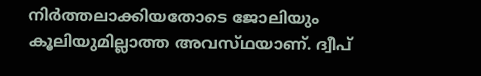നിർത്തലാക്കിയതോടെ ജോലിയും കൂലിയുമില്ലാത്ത അവസ്‌ഥയാണ്‌. ദ്വീപ്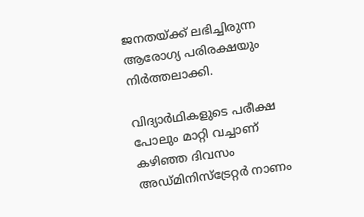ജനതയ്ക്ക് ലഭിച്ചിരുന്ന ആരോഗ്യ പരിരക്ഷയും നിർത്തലാക്കി.

വിദ്യാർഥികളുടെ പരീക്ഷ പോലും മാറ്റി വച്ചാണ് കഴിഞ്ഞ ദിവസം അഡ്മിനിസ്‌ട്രേറ്റർ നാണം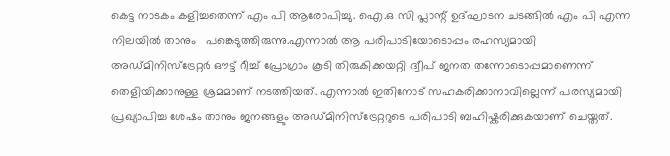കെട്ട നാടകം കളിച്ചതെന്ന് എം പി ആരോപിച്ചു. ഐ.ഒ സി പ്ലാന്റ് ഉദ്‌ഘാടന ചടങ്ങിൽ എം പി എന്ന നിലയിൽ താനും   പങ്കെടുത്തിരുന്നു.എന്നാൽ ആ പരിപാടിയോടൊപ്പം രഹസ്യമായി അഡ്മിനിസ്ട്രേറ്റർ ഔട്ട് റീച്ച് പ്രോഗ്രാം കൂടി തിരുകിക്കയറ്റി ദ്വീപ് ജനത തന്നോടൊപ്പമാണെന്ന് തെളിയിക്കാനുള്ള ശ്രമമാണ് നടത്തിയത്. എന്നാൽ ഇതിനോട് സഹകരിക്കാനാവില്ലെന്ന് പരസ്യമായി പ്രഖ്യാപിച്ച ശേഷം താനും ജനങ്ങളും അഡ്മിനിസ്ട്രേറ്ററുടെ പരിപാടി ബഹിഷ്കരിക്കുകയാണ് ചെയ്തത്.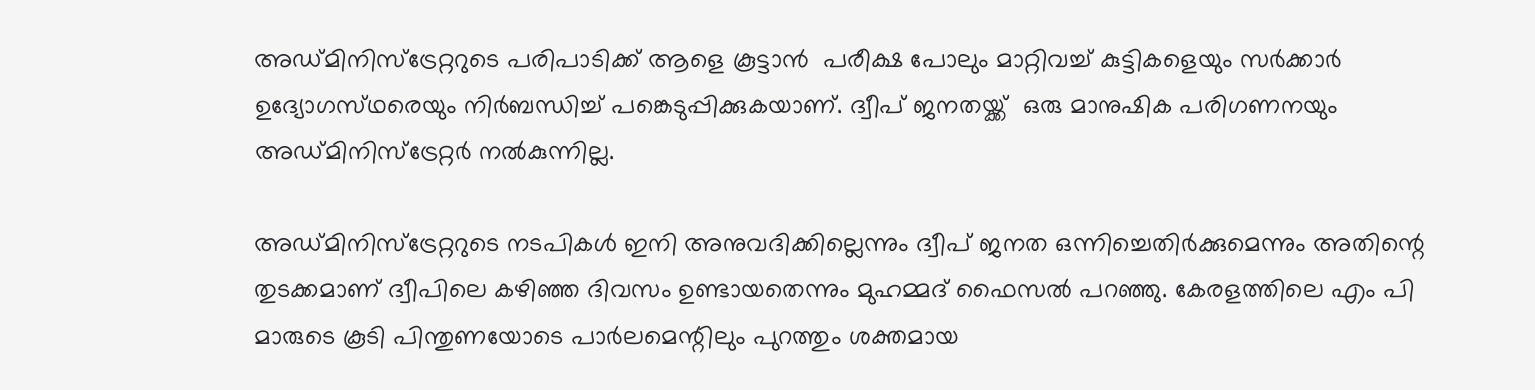അഡ്മിനിസ്ട്രേറ്ററുടെ പരിപാടിക്ക് ആളെ കൂട്ടാൻ  പരീക്ഷ പോലും മാറ്റിവച്ച് കുട്ടികളെയും സർക്കാർ ഉദ്യോഗസ്‌ഥരെയും നിർബന്ധിച്ച് പങ്കെടുപ്പിക്കുകയാണ്. ദ്വീപ് ജനതയ്ക്ക്  ഒരു മാനുഷിക പരിഗണനയും അഡ്മിനിസ്ട്രേറ്റർ നൽകുന്നില്ല.

അഡ്മിനിസ്ട്രേറ്ററുടെ നടപികൾ ഇനി അനുവദിക്കില്ലെന്നും ദ്വീപ് ജനത ഒന്നിച്ചെതിർക്കുമെന്നും അതിന്റെ തുടക്കമാണ് ദ്വീപിലെ കഴിഞ്ഞ ദിവസം ഉണ്ടായതെന്നും മുഹമ്മദ് ഫൈസൽ പറഞ്ഞു. കേരളത്തിലെ എം പി മാരുടെ കൂടി പിന്തുണയോടെ പാർലമെന്റിലും പുറത്തും ശക്തമായ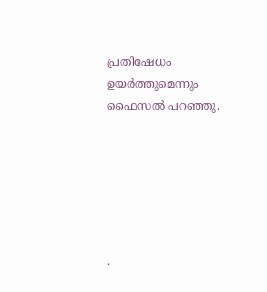പ്രതിഷേധം ഉയർത്തുമെന്നും ഫൈസൽ പറഞ്ഞു.






.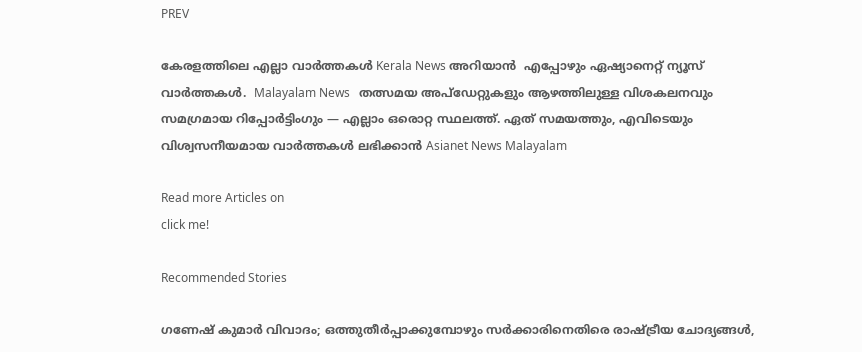PREV

കേരളത്തിലെ എല്ലാ വാർത്തകൾ Kerala News അറിയാൻ  എപ്പോഴും ഏഷ്യാനെറ്റ് ന്യൂസ് വാർത്തകൾ.  Malayalam News   തത്സമയ അപ്‌ഡേറ്റുകളും ആഴത്തിലുള്ള വിശകലനവും സമഗ്രമായ റിപ്പോർട്ടിംഗും — എല്ലാം ഒരൊറ്റ സ്ഥലത്ത്. ഏത് സമയത്തും, എവിടെയും വിശ്വസനീയമായ വാർത്തകൾ ലഭിക്കാൻ Asianet News Malayalam

Read more Articles on
click me!

Recommended Stories

ഗണേഷ് കുമാർ വിവാദം; ഒത്തുതീര്‍പ്പാക്കുമ്പോഴും സര്‍ക്കാരിനെതിരെ രാഷ്ട്രീയ ചോദ്യങ്ങള്‍,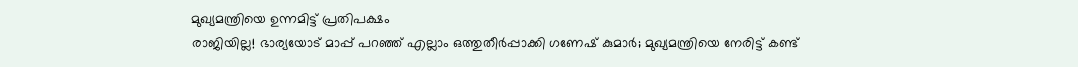മുഖ്യമന്ത്രിയെ ഉന്നമിട്ട് പ്രതിപക്ഷം
രാജിയില്ല! ഭാര്യയോട് മാപ്പ് പറഞ്ഞ് എല്ലാം ഒത്തുതീർപ്പാക്കി ഗണേഷ് കുമാര്‍; മുഖ്യമന്ത്രിയെ നേരിട്ട് കണ്ട്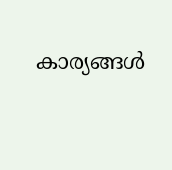കാര്യങ്ങള്‍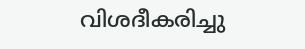വിശദീകരിച്ചു